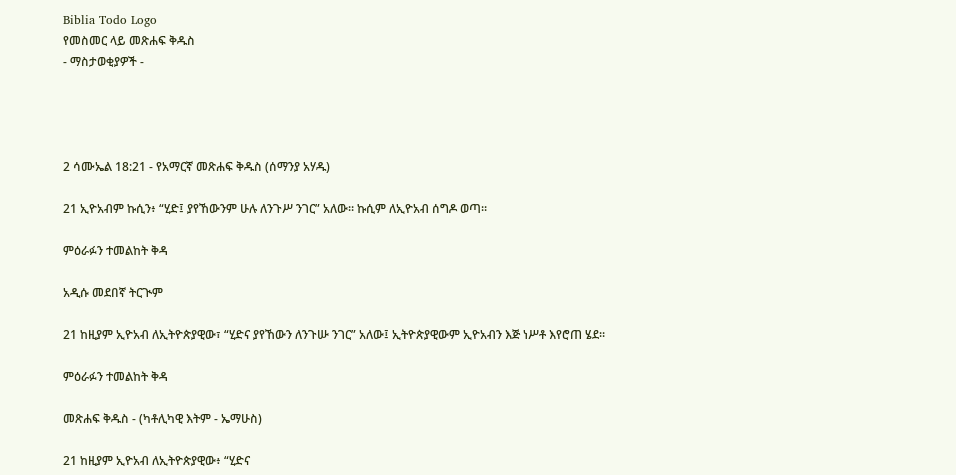Biblia Todo Logo
የመስመር ላይ መጽሐፍ ቅዱስ
- ማስታወቂያዎች -




2 ሳሙኤል 18:21 - የአማርኛ መጽሐፍ ቅዱስ (ሰማንያ አሃዱ)

21 ኢዮአብም ኩሲን፥ “ሂድ፤ ያየኸውንም ሁሉ ለንጉሥ ንገር” አለው። ኩሲም ለኢዮአብ ሰግዶ ወጣ።

ምዕራፉን ተመልከት ቅዳ

አዲሱ መደበኛ ትርጒም

21 ከዚያም ኢዮአብ ለኢትዮጵያዊው፣ “ሂድና ያየኸውን ለንጉሡ ንገር” አለው፤ ኢትዮጵያዊውም ኢዮአብን እጅ ነሥቶ እየሮጠ ሄደ።

ምዕራፉን ተመልከት ቅዳ

መጽሐፍ ቅዱስ - (ካቶሊካዊ እትም - ኤማሁስ)

21 ከዚያም ኢዮአብ ለኢትዮጵያዊው፥ “ሂድና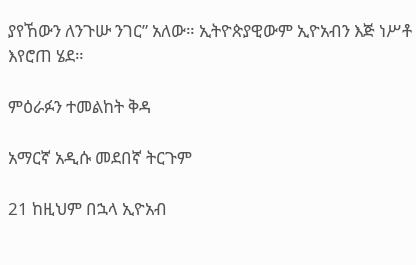ያየኸውን ለንጉሡ ንገር” አለው። ኢትዮጵያዊውም ኢዮአብን እጅ ነሥቶ እየሮጠ ሄደ።

ምዕራፉን ተመልከት ቅዳ

አማርኛ አዲሱ መደበኛ ትርጉም

21 ከዚህም በኋላ ኢዮአብ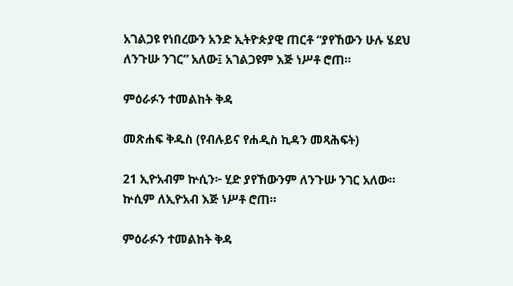አገልጋዩ የነበረውን አንድ ኢትዮጵያዊ ጠርቶ “ያየኸውን ሁሉ ሄደህ ለንጉሡ ንገር” አለው፤ አገልጋዩም እጅ ነሥቶ ሮጠ።

ምዕራፉን ተመልከት ቅዳ

መጽሐፍ ቅዱስ (የብሉይና የሐዲስ ኪዳን መጻሕፍት)

21 ኢዮአብም ኵሲን፦ ሂድ ያየኸውንም ለንጉሡ ንገር አለው። ኵሲም ለኢዮአብ እጅ ነሥቶ ሮጠ።

ምዕራፉን ተመልከት ቅዳ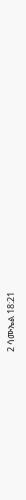2 ሳሙኤል 18:21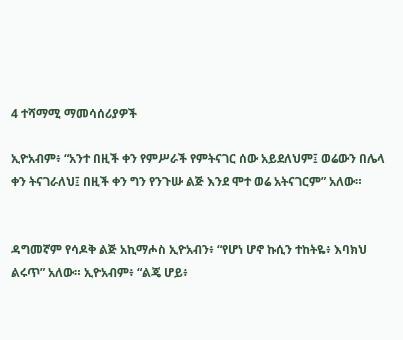4 ተሻማሚ ማመሳሰሪያዎች

ኢዮአብም፥ “አንተ በዚች ቀን የምሥራች የምትናገር ሰው አይደለህም፤ ወሬውን በሌላ ቀን ትናገራለህ፤ በዚች ቀን ግን የንጉሡ ልጅ እንደ ሞተ ወሬ አትናገርም” አለው።


ዳግመኛም የሳዶቅ ልጅ አኪማሖስ ኢዮአብን፥ “የሆነ ሆኖ ኩሲን ተከትዬ፥ እባክህ ልሩጥ” አለው። ኢዮአብም፥ “ልጄ ሆይ፥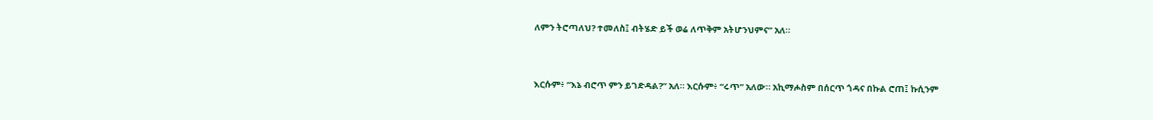ለምን ትሮጣለህ? ተመለስ፤ ብትሄድ ይች ወሬ ለጥቅም አትሆንህምና” አለ።


እርሱም፥ “እኔ ብሮጥ ምን ይገድዳል?” አለ። እርሱም፥ “ሩጥ” አለው። አኪማሖስም በሰርጥ ጎዳና በኩል ሮጠ፤ ኩሲንም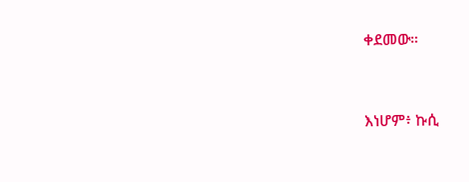ቀደመው።


እነሆም፥ ኩሲ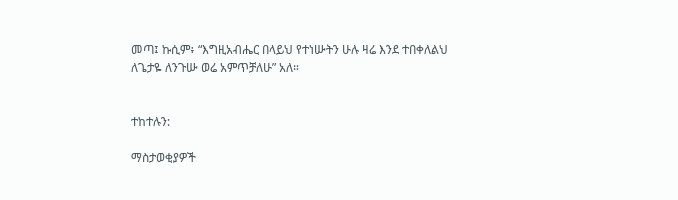መጣ፤ ኩሲም፥ “እግዚአብሔር በላይህ የተነሡትን ሁሉ ዛሬ እንደ ተበቀለልህ ለጌታዬ ለንጉሡ ወሬ አምጥቻለሁ” አለ።


ተከተሉን:

ማስታወቂያዎች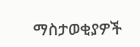ማስታወቂያዎች